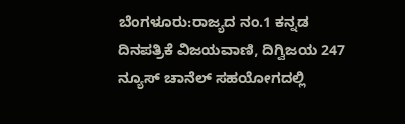ಬೆಂಗಳೂರು:ರಾಜ್ಯದ ನಂ.1 ಕನ್ನಡ ದಿನಪತ್ರಿಕೆ ವಿಜಯವಾಣಿ, ದಿಗ್ವಿಜಯ 247 ನ್ಯೂಸ್ ಚಾನೆಲ್ ಸಹಯೋಗದಲ್ಲಿ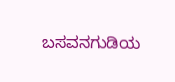ಬಸವನಗುಡಿಯ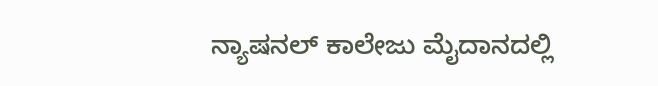ನ್ಯಾಷನಲ್ ಕಾಲೇಜು ಮೈದಾನದಲ್ಲಿ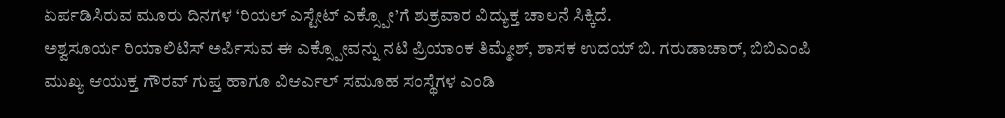ಏರ್ಪಡಿಸಿರುವ ಮೂರು ದಿನಗಳ ‘ರಿಯಲ್ ಎಸ್ಟೇಟ್ ಎಕ್ಸ್ಪೋ’ಗೆ ಶುಕ್ರವಾರ ವಿದ್ಯುಕ್ತ ಚಾಲನೆ ಸಿಕ್ಕಿದೆ.
ಅಶ್ವಸೂರ್ಯ ರಿಯಾಲಿಟಿಸ್ ಅರ್ಪಿಸುವ ಈ ಎಕ್ಸ್ಪೋವನ್ನು ನಟಿ ಪ್ರಿಯಾಂಕ ತಿಮ್ಮೇಶ್, ಶಾಸಕ ಉದಯ್ ಬಿ. ಗರುಡಾಚಾರ್, ಬಿಬಿಎಂಪಿ ಮುಖ್ಯ ಆಯುಕ್ತ ಗೌರವ್ ಗುಪ್ತ ಹಾಗೂ ವಿಆರ್ಎಲ್ ಸಮೂಹ ಸಂಸ್ಥೆಗಳ ಎಂಡಿ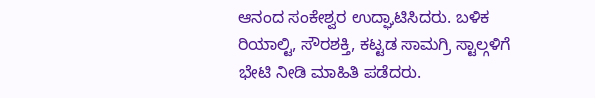ಆನಂದ ಸಂಕೇಶ್ವರ ಉದ್ಘಾಟಿಸಿದರು. ಬಳಿಕ ರಿಯಾಲ್ಟಿ, ಸೌರಶಕ್ತಿ, ಕಟ್ಟಡ ಸಾಮಗ್ರಿ ಸ್ಟಾಲ್ಗಳಿಗೆ ಭೇಟಿ ನೀಡಿ ಮಾಹಿತಿ ಪಡೆದರು.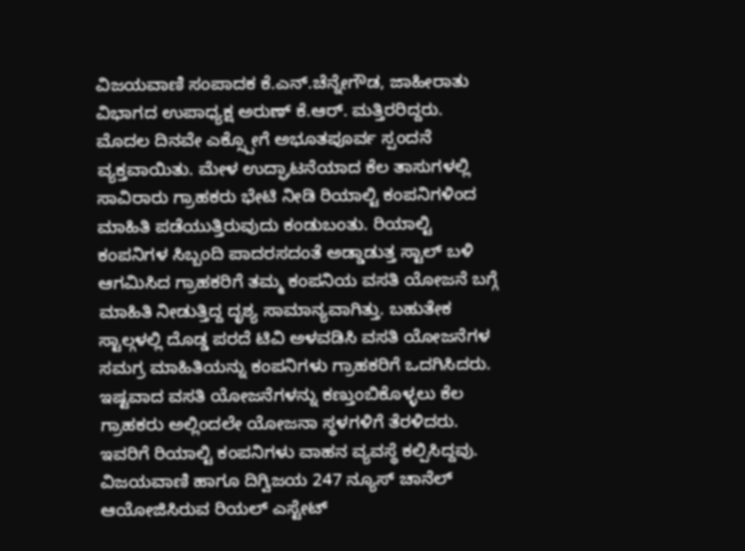ವಿಜಯವಾಣಿ ಸಂಪಾದಕ ಕೆ.ಎನ್.ಚೆನ್ನೇಗೌಡ, ಜಾಹೀರಾತು ವಿಭಾಗದ ಉಪಾಧ್ಯಕ್ಷ ಅರುಣ್ ಕೆ.ಆರ್. ಮತ್ತಿರರಿದ್ದರು.
ಮೊದಲ ದಿನವೇ ಎಕ್ಸ್ಪೋಗೆ ಅಭೂತಪೂರ್ವ ಸ್ಪಂದನೆ ವ್ಯಕ್ತವಾಯಿತು. ಮೇಳ ಉದ್ಘಾಟನೆಯಾದ ಕೆಲ ತಾಸುಗಳಲ್ಲಿ ಸಾವಿರಾರು ಗ್ರಾಹಕರು ಭೇಟಿ ನೀಡಿ ರಿಯಾಲ್ಟಿ ಕಂಪನಿಗಳಿಂದ ಮಾಹಿತಿ ಪಡೆಯುತ್ತಿರುವುದು ಕಂಡುಬಂತು. ರಿಯಾಲ್ಟಿ ಕಂಪನಿಗಳ ಸಿಬ್ಬಂದಿ ಪಾದರಸದಂತೆ ಅಡ್ಡಾಡುತ್ತ ಸ್ಟಾಲ್ ಬಳಿ ಆಗಮಿಸಿದ ಗ್ರಾಹಕರಿಗೆ ತಮ್ಮ ಕಂಪನಿಯ ವಸತಿ ಯೋಜನೆ ಬಗ್ಗೆ ಮಾಹಿತಿ ನೀಡುತ್ತಿದ್ದ ದೃಶ್ಯ ಸಾಮಾನ್ಯವಾಗಿತ್ತು. ಬಹುತೇಕ ಸ್ಟಾಲ್ಗಳಲ್ಲಿ ದೊಡ್ಡ ಪರದೆ ಟಿವಿ ಅಳವಡಿಸಿ ವಸತಿ ಯೋಜನೆಗಳ ಸಮಗ್ರ ಮಾಹಿತಿಯನ್ನು ಕಂಪನಿಗಳು ಗ್ರಾಹಕರಿಗೆ ಒದಗಿಸಿದರು. ಇಷ್ಟವಾದ ವಸತಿ ಯೋಜನೆಗಳನ್ನು ಕಣ್ತುಂಬಿಕೊಳ್ಳಲು ಕೆಲ ಗ್ರಾಹಕರು ಅಲ್ಲಿಂದಲೇ ಯೋಜನಾ ಸ್ಥಳಗಳಿಗೆ ತೆರಳಿದರು. ಇವರಿಗೆ ರಿಯಾಲ್ಟಿ ಕಂಪನಿಗಳು ವಾಹನ ವ್ಯವಸ್ಥೆ ಕಲ್ಪಿಸಿದ್ದವು.
ವಿಜಯವಾಣಿ ಹಾಗೂ ದಿಗ್ವಿಜಯ 247 ನ್ಯೂಸ್ ಚಾನೆಲ್ ಆಯೋಜಿಸಿರುವ ರಿಯಲ್ ಎಸ್ಟೇಟ್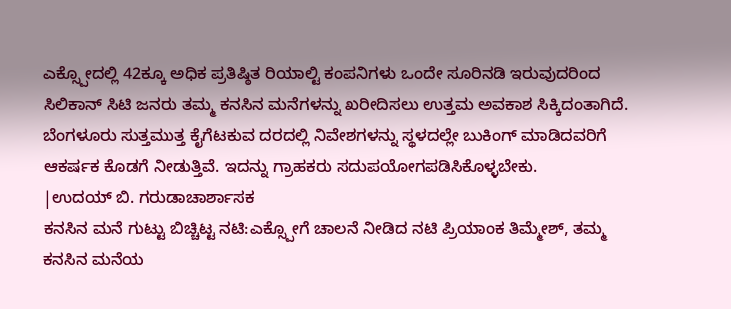ಎಕ್ಸ್ಪೋದಲ್ಲಿ 42ಕ್ಕೂ ಅಧಿಕ ಪ್ರತಿಷ್ಠಿತ ರಿಯಾಲ್ಟಿ ಕಂಪನಿಗಳು ಒಂದೇ ಸೂರಿನಡಿ ಇರುವುದರಿಂದ ಸಿಲಿಕಾನ್ ಸಿಟಿ ಜನರು ತಮ್ಮ ಕನಸಿನ ಮನೆಗಳನ್ನು ಖರೀದಿಸಲು ಉತ್ತಮ ಅವಕಾಶ ಸಿಕ್ಕಿದಂತಾಗಿದೆ. ಬೆಂಗಳೂರು ಸುತ್ತಮುತ್ತ ಕೈಗೆಟಕುವ ದರದಲ್ಲಿ ನಿವೇಶಗಳನ್ನು ಸ್ಥಳದಲ್ಲೇ ಬುಕಿಂಗ್ ಮಾಡಿದವರಿಗೆ ಆಕರ್ಷಕ ಕೊಡಗೆ ನೀಡುತ್ತಿವೆ. ಇದನ್ನು ಗ್ರಾಹಕರು ಸದುಪಯೋಗಪಡಿಸಿಕೊಳ್ಳಬೇಕು.
|ಉದಯ್ ಬಿ. ಗರುಡಾಚಾರ್ಶಾಸಕ
ಕನಸಿನ ಮನೆ ಗುಟ್ಟು ಬಿಚ್ಚಿಟ್ಟ ನಟಿ:ಎಕ್ಸ್ಪೋಗೆ ಚಾಲನೆ ನೀಡಿದ ನಟಿ ಪ್ರಿಯಾಂಕ ತಿಮ್ಮೇಶ್, ತಮ್ಮ ಕನಸಿನ ಮನೆಯ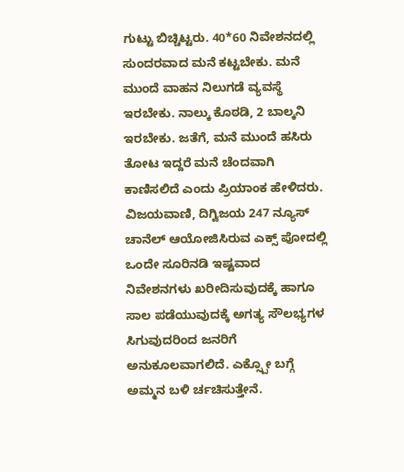ಗುಟ್ಟು ಬಿಚ್ಚಿಟ್ಟರು. 40*60 ನಿವೇಶನದಲ್ಲಿ ಸುಂದರವಾದ ಮನೆ ಕಟ್ಟಬೇಕು. ಮನೆ ಮುಂದೆ ವಾಹನ ನಿಲುಗಡೆ ವ್ಯವಸ್ಥೆ ಇರಬೇಕು. ನಾಲ್ಕು ಕೊಠಡಿ, 2 ಬಾಲ್ಕನಿ ಇರಬೇಕು. ಜತೆಗೆ, ಮನೆ ಮುಂದೆ ಹಸಿರು ತೋಟ ಇದ್ದರೆ ಮನೆ ಚೆಂದವಾಗಿ ಕಾಣಿಸಲಿದೆ ಎಂದು ಪ್ರಿಯಾಂಕ ಹೇಳಿದರು. ವಿಜಯವಾಣಿ, ದಿಗ್ವಿಜಯ 247 ನ್ಯೂಸ್ ಚಾನೆಲ್ ಆಯೋಜಿಸಿರುವ ಎಕ್ಸ್ ಪೋದಲ್ಲಿ ಒಂದೇ ಸೂರಿನಡಿ ಇಷ್ಟವಾದ ನಿವೇಶನಗಳು ಖರೀದಿಸುವುದಕ್ಕೆ ಹಾಗೂ ಸಾಲ ಪಡೆಯುವುದಕ್ಕೆ ಅಗತ್ಯ ಸೌಲಭ್ಯಗಳ ಸಿಗುವುದರಿಂದ ಜನರಿಗೆ ಅನುಕೂಲವಾಗಲಿದೆ. ಎಕ್ಸ್ಪೋ ಬಗ್ಗೆ ಅಮ್ಮನ ಬಳಿ ರ್ಚಚಿಸುತ್ತೇನೆ.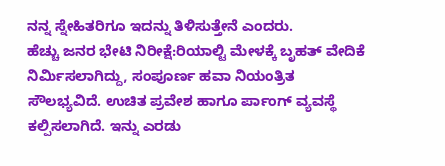ನನ್ನ ಸ್ನೇಹಿತರಿಗೂ ಇದನ್ನು ತಿಳಿಸುತ್ತೇನೆ ಎಂದರು.
ಹೆಚ್ಚು ಜನರ ಭೇಟಿ ನಿರೀಕ್ಷೆ:ರಿಯಾಲ್ಟಿ ಮೇಳಕ್ಕೆ ಬೃಹತ್ ವೇದಿಕೆ ನಿರ್ವಿುಸಲಾಗಿದ್ದು, ಸಂಪೂರ್ಣ ಹವಾ ನಿಯಂತ್ರಿತ ಸೌಲಭ್ಯವಿದೆ. ಉಚಿತ ಪ್ರವೇಶ ಹಾಗೂ ರ್ಪಾಂಗ್ ವ್ಯವಸ್ಥೆ ಕಲ್ಪಿಸಲಾಗಿದೆ. ಇನ್ನು ಎರಡು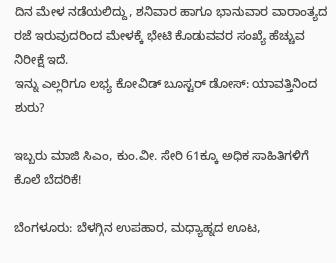ದಿನ ಮೇಳ ನಡೆಯಲಿದ್ದು, ಶನಿವಾರ ಹಾಗೂ ಭಾನುವಾರ ವಾರಾಂತ್ಯದ ರಜೆ ಇರುವುದರಿಂದ ಮೇಳಕ್ಕೆ ಭೇಟಿ ಕೊಡುವವರ ಸಂಖ್ಯೆ ಹೆಚ್ಚುವ ನಿರೀಕ್ಷೆ ಇದೆ.
ಇನ್ನು ಎಲ್ಲರಿಗೂ ಲಭ್ಯ ಕೋವಿಡ್ ಬೂಸ್ಟರ್ ಡೋಸ್: ಯಾವತ್ತಿನಿಂದ ಶುರು?

ಇಬ್ಬರು ಮಾಜಿ ಸಿಎಂ, ಕುಂ.ವೀ. ಸೇರಿ 61ಕ್ಕೂ ಅಧಿಕ ಸಾಹಿತಿಗಳಿಗೆ ಕೊಲೆ ಬೆದರಿಕೆ!

ಬೆಂಗಳೂರು: ಬೆಳಗ್ಗಿನ ಉಪಹಾರ, ಮಧ್ಯಾಹ್ನದ ಊಟ,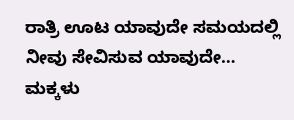ರಾತ್ರಿ ಊಟ ಯಾವುದೇ ಸಮಯದಲ್ಲಿ ನೀವು ಸೇವಿಸುವ ಯಾವುದೇ…
ಮಕ್ಕಳು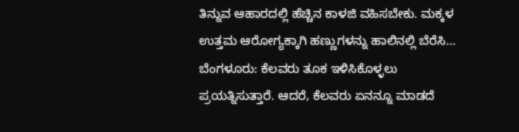ತಿನ್ನುವ ಆಹಾರದಲ್ಲಿ ಹೆಚ್ಚಿನ ಕಾಳಜಿ ವಹಿಸಬೇಕು. ಮಕ್ಕಳ ಉತ್ತಮ ಆರೋಗ್ಯಕ್ಕಾಗಿ ಹಣ್ಣುಗಳನ್ನು ಹಾಲಿನಲ್ಲಿ ಬೆರೆಸಿ…
ಬೆಂಗಳೂರು: ಕೆಲವರು ತೂಕ ಇಳಿಸಿಕೊಳ್ಳಲು ಪ್ರಯತ್ನಿಸುತ್ತಾರೆ. ಆದರೆ, ಕೆಲವರು ಏನನ್ನೂ ಮಾಡದೆ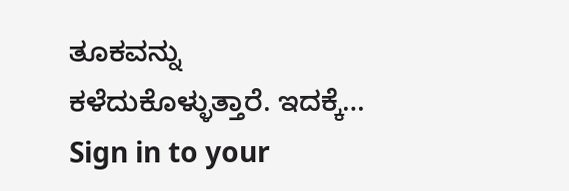ತೂಕವನ್ನು ಕಳೆದುಕೊಳ್ಳುತ್ತಾರೆ. ಇದಕ್ಕೆ…
Sign in to your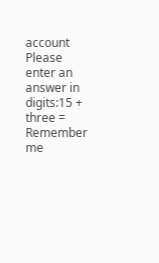account
Please enter an answer in digits:15 + three =
Remember me